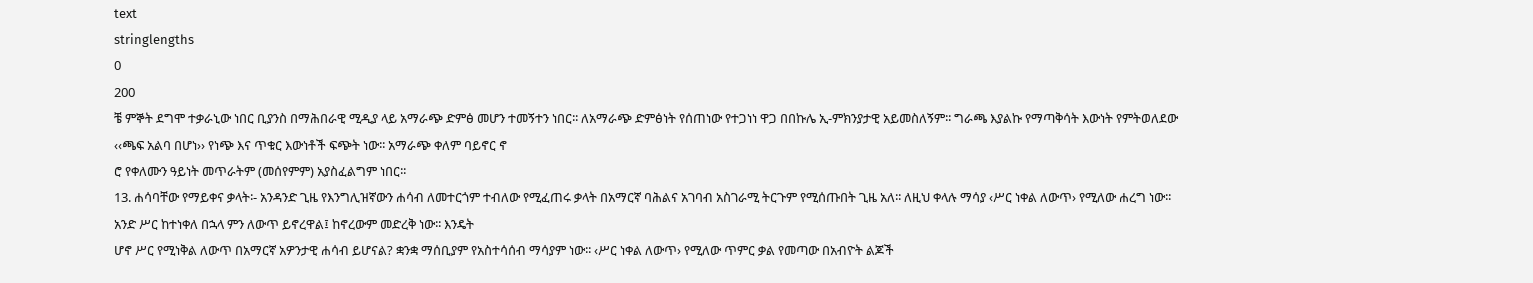text
stringlengths
0
200
ቼ ምኞት ደግሞ ተቃራኒው ነበር ቢያንስ በማሕበራዊ ሚዲያ ላይ አማራጭ ድምፅ መሆን ተመኝተን ነበር፡፡ ለአማራጭ ድምፅነት የሰጠነው የተጋነነ ዋጋ በበኩሌ ኢ-ምክንያታዊ አይመስለኝም፡፡ ግራጫ እያልኩ የማጣቅሳት እውነት የምትወለደው ‹‹ጫፍ አልባ በሆነ›› የነጭ እና ጥቁር እውነቶች ፍጭት ነው፡፡ አማራጭ ቀለም ባይኖር ኖ
ሮ የቀለሙን ዓይነት መጥራትም (መሰየምም) አያስፈልግም ነበር፡፡
13. ሐሳባቸው የማይቀና ቃላት፡- አንዳንድ ጊዜ የእንግሊዝኛውን ሐሳብ ለመተርጎም ተብለው የሚፈጠሩ ቃላት በአማርኛ ባሕልና አገባብ አስገራሚ ትርጉም የሚሰጡበት ጊዜ አለ፡፡ ለዚህ ቀላሉ ማሳያ ‹ሥር ነቀል ለውጥ› የሚለው ሐረግ ነው፡፡ አንድ ሥር ከተነቀለ በኋላ ምን ለውጥ ይኖረዋል፤ ከኖረውም መድረቅ ነው፡፡ እንዴት
ሆኖ ሥር የሚነቅል ለውጥ በአማርኛ አዎንታዊ ሐሳብ ይሆናል? ቋንቋ ማሰቢያም የአስተሳሰብ ማሳያም ነው፡፡ ‹ሥር ነቀል ለውጥ› የሚለው ጥምር ቃል የመጣው በአብዮት ልጆች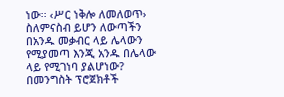ነው፡፡ ‹ሥር ነቅሎ ለመለወጥ› ስለምናስብ ይሆን ለውጣችን በአንዱ መቃብር ላይ ሌላውን የሚያመጣ እንጂ አንዱ በሌላው ላይ የሚገነባ ያልሆነው?
በመንግስት ፕሮጀክቶች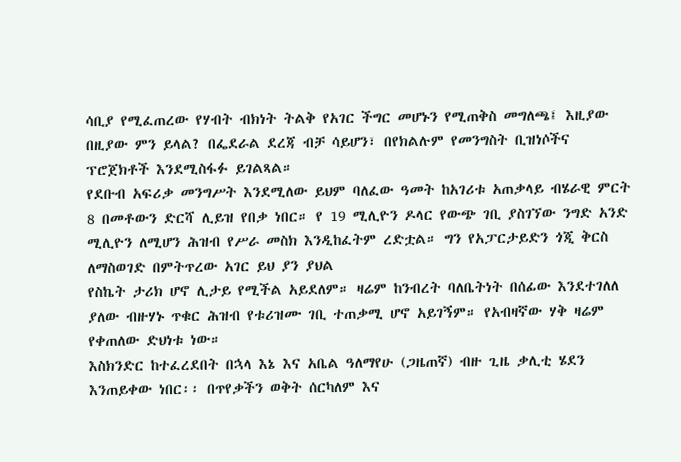ሳቢያ የሚፈጠረው የሃብት ብክነት ትልቅ የአገር ችግር መሆኑን የሚጠቅስ መግለጫ፤ እዚያው በዚያው ምን ይላል? በፌደራል ደረጃ ብቻ ሳይሆን፣ በየክልሉም የመንግስት ቢዝነሶችና ፕሮጀክቶች እንደሚስፋፉ ይገልጻል።
የደቡብ አፍሪቃ መንግሥት እንደሚለው ይህም ባለፈው ዓመት ከአገሪቱ አጠቃላይ ብሄራዊ ምርት 8 በመቶውን ድርሻ ሊይዝ የበቃ ነበር። የ 19 ሚሊዮን ዶላር የውጭ ገቢ ያስገኘው ንግድ አንድ ሚሊዮን ለሚሆን ሕዝብ የሥራ መስክ እንዲከፈትም ረድቷል። ግን የአፓርታይድን ጎጂ ቅርስ ለማስወገድ በምትጥረው አገር ይህ ያን ያህል
የስኬት ታሪክ ሆኖ ሊታይ የሚችል አይደለም። ዛሬም ከንብረት ባለቤትነት በሰፊው እንደተገለለ ያለው ብዙሃኑ ጥቁር ሕዝብ የቱሪዝሙ ገቢ ተጠቃሚ ሆኖ አይገኝም። የአብዛኛው ሃቅ ዛሬም የቀጠለው ድህነቱ ነው።
እስክንድር ከተፈረደበት በኋላ እኔ እና አቤል ዓለማየሁ (ጋዜጠኛ) ብዙ ጊዜ ቃሊቲ ሄደን እንጠይቀው ነበር፡፡ በጥየቃችን ወቅት ሰርካለም እና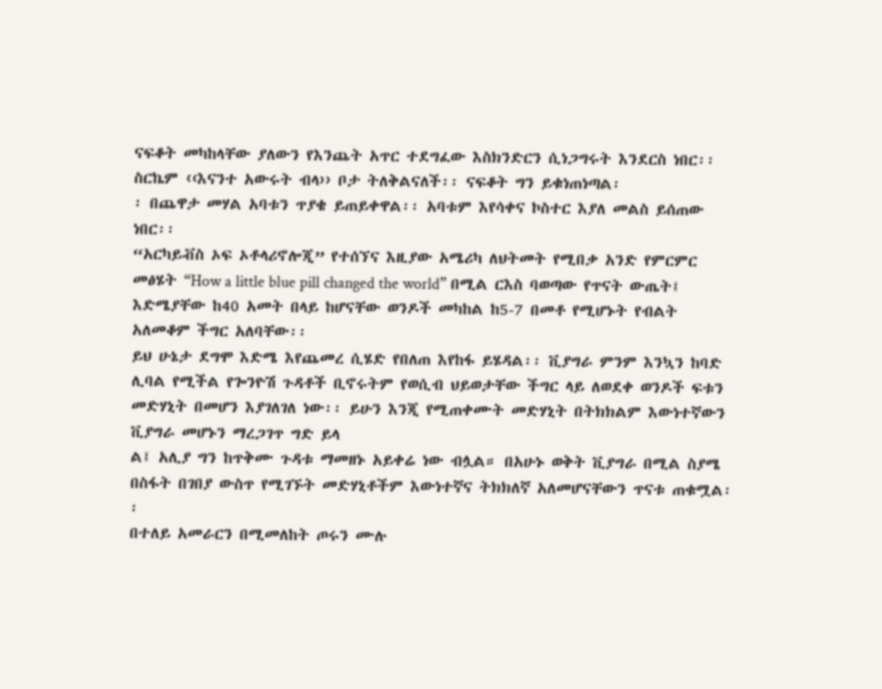ናፍቆት መካከላቸው ያለውን የእንጨት አጥር ተደግፈው እስክንድርን ሲነጋግሩት እንደርስ ነበር፡፡ ስርኬም ‹‹እናንተ አውሩት ብላ›› ቦታ ትለቅልናለች፡፡ ናፍቆት ግን ይቁነጠነጣል፡
፡ በጨዋታ መሃል አባቱን ጥያቄ ይጠይቀዋል፡፡ አባቱም እየሳቀና ኮስተር እያለ መልስ ይሰጠው ነበር፡፡
“አርካይቭስ ኦፍ ኦቶላሪኖሎጂ” የተሰኘና እዚያው አሜሪካ ለህትመት የሚበቃ አንድ የምርምር መፅሄት “How a little blue pill changed the world” በሚል ርእስ ባወጣው የጥናት ውጤት፤ እድሜያቸው ከ40 አመት በላይ ከሆናቸው ወንዶች መካከል ከ5-7 በመቶ የሚሆኑት የብልት አለመቆም ችግር አለባቸው፡፡
ይህ ሁኔታ ደግሞ እድሜ እየጨመረ ሲሄድ የበለጠ እየከፋ ይሄዳል፡፡ ቪያግራ ምንም እንኳን ከባድ ሊባል የሚችል የጐንዮሽ ጉዳቶች ቢኖሩትም የወሲብ ህይወታቸው ችግር ላይ ለወደቀ ወንዶች ፍቱን መድሃኒት በመሆን እያገለገለ ነው፡፡ ይሁን እንጂ የሚጠቀሙት መድሃኒት በትክክልም እውነተኛውን ቪያግራ መሆኑን ማረጋገጥ ግድ ይላ
ል፤ አሊያ ግን ከጥቅሙ ጉዳቱ ማመዘኑ አይቀሬ ነው ብሏል። በአሁኑ ወቅት ቪያግራ በሚል ስያሜ በስፋት በገበያ ውስጥ የሚገኙት መድሃኒቶችም እውነተኛና ትክክለኛ አለመሆናቸውን ጥናቱ ጠቁሟል፡፡
በተለይ አመራርን በሚመለከት ጦሩን ሙሉ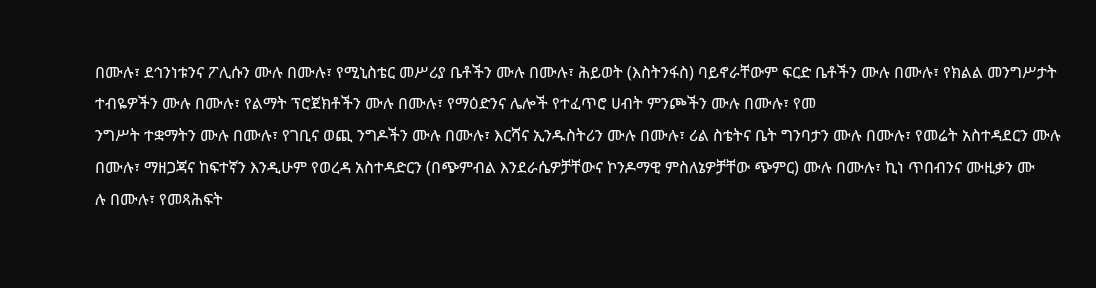በሙሉ፣ ደኅንነቱንና ፖሊሱን ሙሉ በሙሉ፣ የሚኒስቴር መሥሪያ ቤቶችን ሙሉ በሙሉ፣ ሕይወት (እስትንፋስ) ባይኖራቸውም ፍርድ ቤቶችን ሙሉ በሙሉ፣ የክልል መንግሥታት ተብዬዎችን ሙሉ በሙሉ፣ የልማት ፕሮጀክቶችን ሙሉ በሙሉ፣ የማዕድንና ሌሎች የተፈጥሮ ሀብት ምንጮችን ሙሉ በሙሉ፣ የመ
ንግሥት ተቋማትን ሙሉ በሙሉ፣ የገቢና ወጪ ንግዶችን ሙሉ በሙሉ፣ እርሻና ኢንዱስትሪን ሙሉ በሙሉ፣ ሪል ስቴትና ቤት ግንባታን ሙሉ በሙሉ፣ የመሬት አስተዳደርን ሙሉ በሙሉ፣ ማዘጋጃና ከፍተኛን እንዲሁም የወረዳ አስተዳድርን (በጭምብል እንደራሴዎቻቸውና ኮንዶማዊ ምስለኔዎቻቸው ጭምር) ሙሉ በሙሉ፣ ኪነ ጥበብንና ሙዚቃን ሙ
ሉ በሙሉ፣ የመጻሕፍት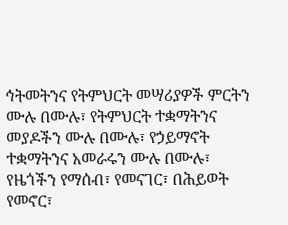ኅትመትንና የትምህርት መሣሪያዎች ምርትን ሙሉ በሙሉ፣ የትምህርት ተቋማትንና መያዶችን ሙሉ በሙሉ፣ የኃይማኖት ተቋማትንና አመራሩን ሙሉ በሙሉ፣ የዜጎችን የማሰብ፣ የመናገር፣ በሕይወት የመኖር፣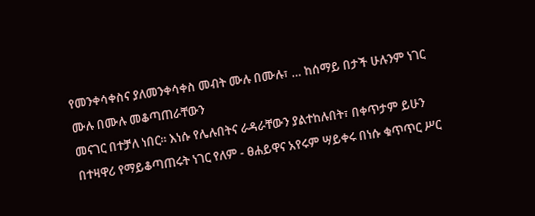የመንቀሳቀስና ያለመንቀሳቀስ መብት ሙሉ በሙሉ፣ … ከሰማይ በታች ሁሉንም ነገር ሙሉ በሙሉ መቆጣጠራቸውን
መናገር በተቻለ ነበር። እነሱ የሌሉበትና ራዳራቸውን ያልተከሉበት፣ በቀጥታም ይሁን በተዛዋሪ የማይቆጣጠሩት ነገር የለም - ፀሐይዋና አየሩም ሣይቀሩ በነሱ ቁጥጥር ሥር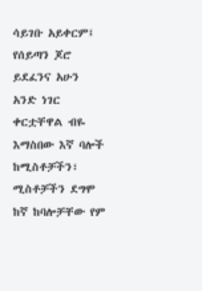ሳይገቡ አይቀርም፤ የሰይጣን ጆሮ ይደፈንና አሁን አንድ ነገር ቀርቷቸዋል ብዬ እማስበው እኛ ባሎች ከሚስቶቻችን፣ ሚስቶቻችን ደግሞ ከኛ ከባሎቻቸው የም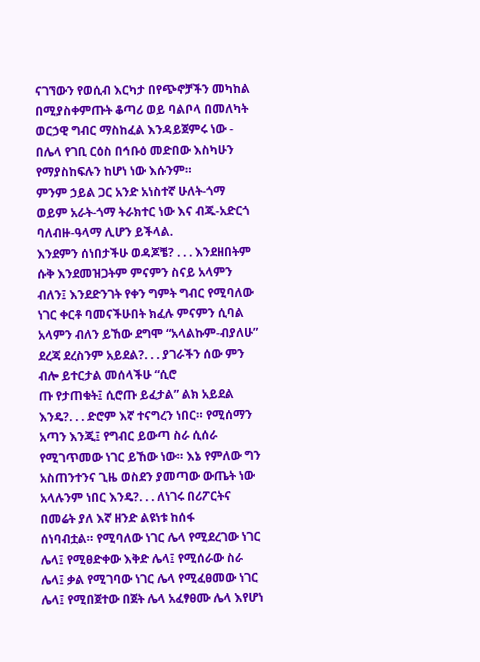ናገኘውን የወሲብ እርካታ በየጭኖቻችን መካከል በሚያስቀምጡት ቆጣሪ ወይ ባልቦላ በመለካት ወርኃዊ ግብር ማስከፈል እንዳይጀምሩ ነው - በሌላ የገቢ ርዕስ በኅቡዕ መድበው እስካሁን የማያስከፍሉን ከሆነ ነው እሱንም።
ምንም ኃይል ጋር አንድ አነስተኛ ሁለት-ጎማ ወይም አራት-ጎማ ትራክተር ነው እና ብጁ-አድርጎ ባለብዙ-ዓላማ ሊሆን ይችላል.
እንደምን ሰነበታችሁ ወዳጆቼ? . . . እንደዘበትም ሱቅ እንደመዝጋትም ምናምን ስናይ አላምን ብለን፤ እንደድንገት የቀን ግምት ግብር የሚባለው ነገር ቀርቶ ባመናችሁበት ክፈሉ ምናምን ሲባል አላምን ብለን ይኸው ደግሞ “አላልኩም-ብያለሁ” ደረጃ ደረስንም አይደል?. . . ያገራችን ሰው ምን ብሎ ይተርታል መሰላችሁ “ሲሮ
ጡ የታጠቁት፤ ሲሮጡ ይፈታል” ልክ አይደል እንዴ?. . . ድሮም እኛ ተናግረን ነበር። የሚሰማን አጣን እንጂ፤ የግብር ይውጣ ስራ ሲሰራ የሚገጥመው ነገር ይኸው ነው። እኔ የምለው ግን አስጠንተንና ጊዜ ወስደን ያመጣው ውጤት ነው አላሉንም ነበር እንዴ?. . . ለነገሩ በሪፖርትና በመሬት ያለ እኛ ዘንድ ልዩነቱ ከሰፋ
ሰነባብቷል። የሚባለው ነገር ሌላ የሚደረገው ነገር ሌላ፤ የሚፀድቀው እቅድ ሌላ፤ የሚሰራው ስራ ሌላ፤ ቃል የሚገባው ነገር ሌላ የሚፈፀመው ነገር ሌላ፤ የሚበጀተው በጀት ሌላ አፈፃፀሙ ሌላ እየሆነ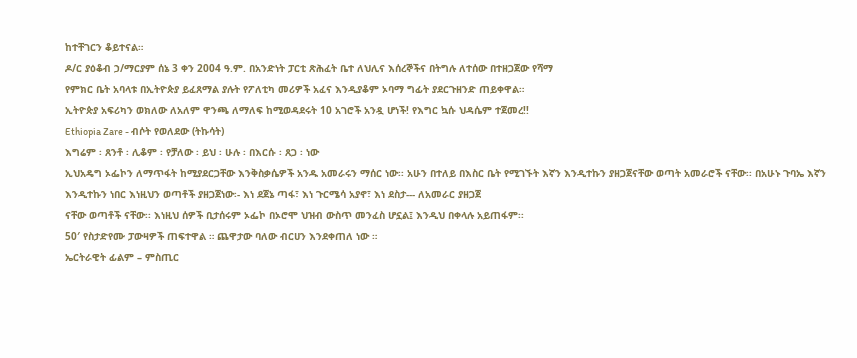ከተቸገርን ቆይተናል።
ዶ/ር ያዕቆብ ኃ/ማርያም ሰኔ 3 ቀን 2004 ዓ.ም. በአንድነት ፓርቲ ጽሕፈት ቤተ ለህሊና እሰረኞችና በትግሉ ለተሰው በተዘጋጀው የሻማ
የምክር ቤት አባላቱ በኢትዮጵያ ይፈጸማል ያሉት የፖለቲካ መሪዎች አፈና እንዲያቆም ኦባማ ግፊት ያደርጉዘንድ ጠይቀዋል።
ኢትዮጵያ አፍሪካን ወክለው ለአለም ዋንጫ ለማለፍ ከሚወዳደሩት 10 አገሮች አንዷ ሆነች! የእግር ኳሱ ህዳሴም ተጀመረ!!
Ethiopia Zare - ብሶት የወለደው (ትኩሳት)
እግሬም ፡ ጸንቶ ፡ ሊቆም ፡ የቻለው ፡ ይህ ፡ ሁሉ ፡ በእርሱ ፡ ጸጋ ፡ ነው
ኢህአዴግ ኦፌኮን ለማጥፋት ከሚያደርጋቸው እንቅስቃሴዎች አንዱ አመራሩን ማሰር ነው፡፡ አሁን በተለይ በእስር ቤት የሚገኙት እኛን እንዲተኩን ያዘጋጀናቸው ወጣት አመራሮች ናቸው፡፡ በአሁኑ ጉባኤ እኛን እንዲተኩን ነበር እነዚህን ወጣቶች ያዘጋጀነው፡- እነ ደጀኔ ጣፋ፣ እነ ጉርሜሳ አያኖ፣ እነ ደስታ--- ለአመራር ያዘጋጀ
ናቸው ወጣቶች ናቸው፡፡ እነዚህ ሰዎች ቢታሰሩም ኦፌኮ በኦሮሞ ህዝብ ውስጥ መንፈስ ሆኗል፤ እንዲህ በቀላሉ አይጠፋም፡፡
50′ የስታድየሙ ፓውዛዎች ጠፍተዋል ። ጨዋታው ባለው ብርሀን እንደቀጠለ ነው ።
ኤርትራዊት ፊልም – ምስጢር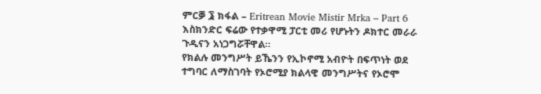ምርቓ ፮ ክፋል – Eritrean Movie Mistir Mrka – Part 6
እስክንድር ፍሬው የተቃዋሚ ፓርቲ መሪ የሆኑትን ዶክተር መራራ ጉዲናን አነጋግሯቸዋል።
የክልሉ መንግሥት ይኼንን የኢኮኖሚ አብዮት በፍጥነት ወደ ተግባር ለማስገባት የኦሮሚያ ክልላዊ መንግሥትና የኦሮሞ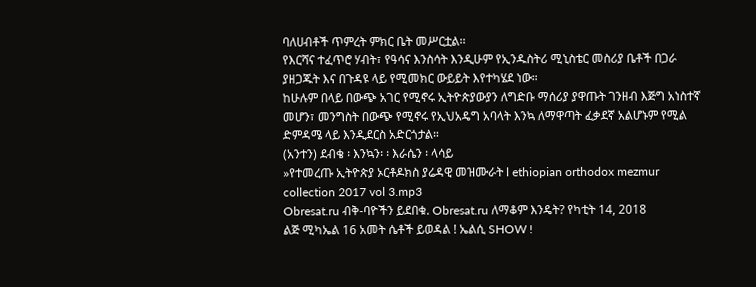ባለሀብቶች ጥምረት ምክር ቤት መሥርቷል፡፡
የእርሻና ተፈጥሮ ሃብት፣ የዓሳና እንስሳት እንዲሁም የኢንዱስትሪ ሚኒስቴር መስሪያ ቤቶች በጋራ ያዘጋጁት እና በጉዳዩ ላይ የሚመክር ውይይት እየተካሄደ ነው።
ከሁሉም በላይ በውጭ አገር የሚኖሩ ኢትዮጵያውያን ለግድቡ ማሰሪያ ያዋጡት ገንዘብ እጅግ አነስተኛ መሆን፣ መንግስት በውጭ የሚኖሩ የኢህአዴግ አባላት እንኳ ለማዋጣት ፈቃደኛ አልሆኑም የሚል ድምዳሜ ላይ እንዲደርስ አድርጎታል።
(አንተን) ደብቄ ፡ እንኳን፡ ፡ እራሴን ፡ ላሳይ
»የተመረጡ ኢትዮጵያ ኦርቶዶክስ ያሬዳዊ መዝሙራት l ethiopian orthodox mezmur collection 2017 vol 3.mp3
Obresat.ru ብቅ-ባዮችን ይደበቁ. Obresat.ru ለማቆም እንዴት? የካቲት 14, 2018
ልጅ ሚካኤል 16 አመት ሴቶች ይወዳል ! ኤልሲ SHOW !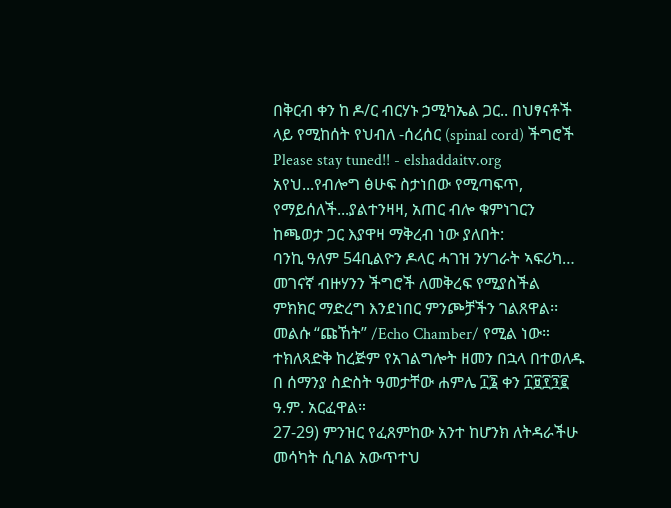በቅርብ ቀን ከ ዶ/ር ብርሃኑ ኃሚካኤል ጋር.. በህፃናቶች ላይ የሚከሰት የህብለ -ሰረሰር (spinal cord) ችግሮች Please stay tuned!! - elshaddaitv.org
አየህ...የብሎግ ፅሁፍ ስታነበው የሚጣፍጥ, የማይሰለች...ያልተንዛዛ, አጠር ብሎ ቁምነገርን ከጫወታ ጋር እያዋዛ ማቅረብ ነው ያለበት:
ባንኪ ዓለም 54ቢልዮን ዶላር ሓገዝ ንሃገራት ኣፍሪካ…
መገናኛ ብዙሃንን ችግሮች ለመቅረፍ የሚያስችል ምክክር ማድረግ እንደነበር ምንጮቻችን ገልጸዋል፡፡
መልሱ “ጩኸት” /Echo Chamber/ የሚል ነው።
ተክለጻድቅ ከረጅም የአገልግሎት ዘመን በኋላ በተወለዱ በ ሰማንያ ስድስት ዓመታቸው ሐምሌ ፲፮ ቀን ፲፱፻፺፪ ዓ.ም. አርፈዋል።
27-29) ምንዝር የፈጸምከው አንተ ከሆንክ ለትዳራችሁ መሳካት ሲባል አውጥተህ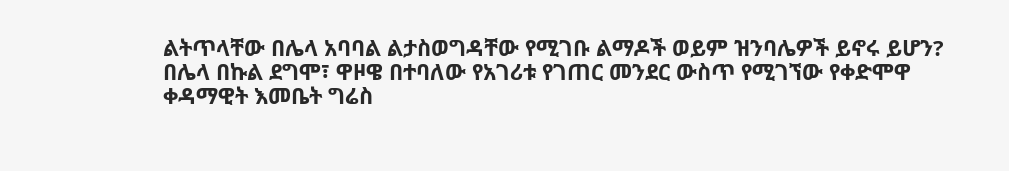ልትጥላቸው በሌላ አባባል ልታስወግዳቸው የሚገቡ ልማዶች ወይም ዝንባሌዎች ይኖሩ ይሆን?
በሌላ በኩል ደግሞ፣ ዋዞዌ በተባለው የአገሪቱ የገጠር መንደር ውስጥ የሚገኘው የቀድሞዋ ቀዳማዊት እመቤት ግሬስ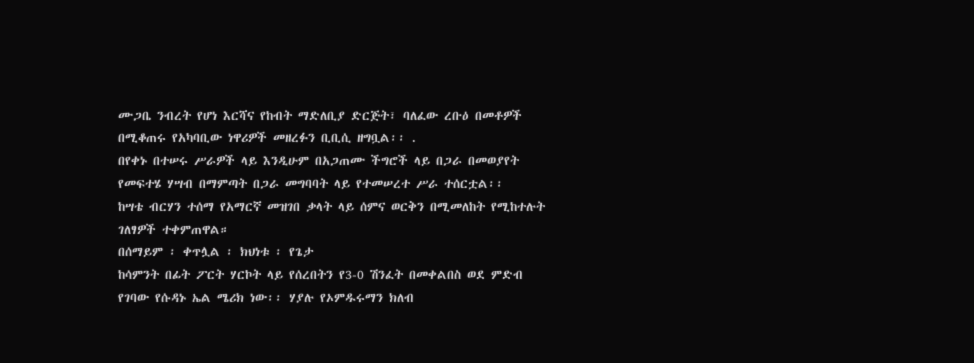ሙጋቤ ንብረት የሆነ እርሻና የከብት ማድለቢያ ድርጅት፣ ባለፈው ረቡዕ በመቶዎች በሚቆጠሩ የአካባቢው ነዋሪዎች መዘረፉን ቢቢሲ ዘግቧል፡፡ .
በየቀኑ በተሠሩ ሥራዎች ላይ እንዲሁም በአጋጠሙ ችግሮች ላይ በጋራ በመወያየት የመፍተሄ ሃሣብ በማምጣት በጋራ መግባባት ላይ የተመሠረተ ሥራ ተሰርቷል፡፡
ከሣቴ ብርሃን ተሰማ የአማርኛ መዝገበ ቃላት ላይ ሰምና ወርቅን በሚመለከት የሚከተሉት ገለፃዎች ተቀምጠዋል።
በሰማይም ፡ ቀጥሏል ፡ ክህነቱ ፡ የጌታ
ከሳምንት በፊት ፖርት ሃርኮት ላይ የሰረበትን የ3-0 ሽንፈት በመቀልበስ ወደ ምድብ የገባው የሱዳኑ ኤል ሜሪክ ነው፡፡ ሃያሉ የኦምዱሩማን ክለብ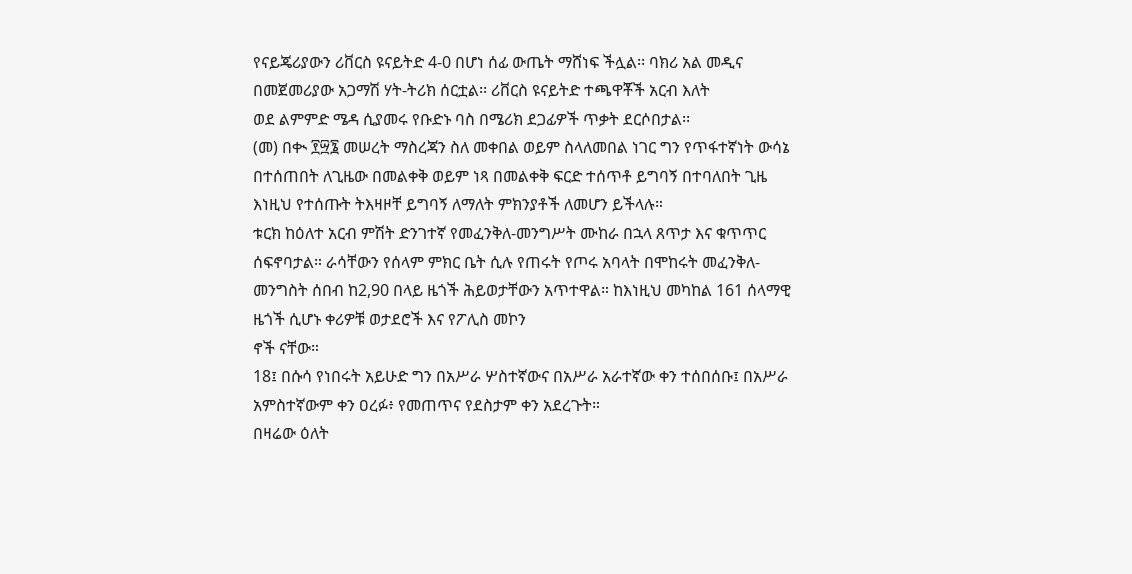የናይጄሪያውን ሪቨርስ ዩናይትድ 4-0 በሆነ ሰፊ ውጤት ማሸነፍ ችሏል፡፡ ባክሪ አል መዲና በመጀመሪያው አጋማሽ ሃት-ትሪክ ሰርቷል፡፡ ሪቨርስ ዩናይትድ ተጫዋቾች አርብ እለት
ወደ ልምምድ ሜዳ ሲያመሩ የቡድኑ ባስ በሜሪክ ደጋፊዎች ጥቃት ደርሶበታል፡፡
(መ) በቊ ፻፵፮ መሠረት ማስረጃን ስለ መቀበል ወይም ስላለመበል ነገር ግን የጥፋተኛነት ውሳኔ በተሰጠበት ለጊዜው በመልቀቅ ወይም ነጻ በመልቀቅ ፍርድ ተሰጥቶ ይግባኝ በተባለበት ጊዜ እነዚህ የተሰጡት ትእዛዞቸ ይግባኝ ለማለት ምክንያቶች ለመሆን ይችላሉ።
ቱርክ ከዕለተ አርብ ምሽት ድንገተኛ የመፈንቅለ-መንግሥት ሙከራ በኋላ ጸጥታ እና ቁጥጥር ሰፍኖባታል። ራሳቸውን የሰላም ምክር ቤት ሲሉ የጠሩት የጦሩ አባላት በሞከሩት መፈንቅለ-መንግስት ሰበብ ከ2,90 በላይ ዜጎች ሕይወታቸውን አጥተዋል። ከእነዚህ መካከል 161 ሰላማዊ ዜጎች ሲሆኑ ቀሪዎቹ ወታደሮች እና የፖሊስ መኮን
ኖች ናቸው።
18፤ በሱሳ የነበሩት አይሁድ ግን በአሥራ ሦስተኛውና በአሥራ አራተኛው ቀን ተሰበሰቡ፤ በአሥራ አምስተኛውም ቀን ዐረፉ፥ የመጠጥና የደስታም ቀን አደረጉት።
በዛሬው ዕለት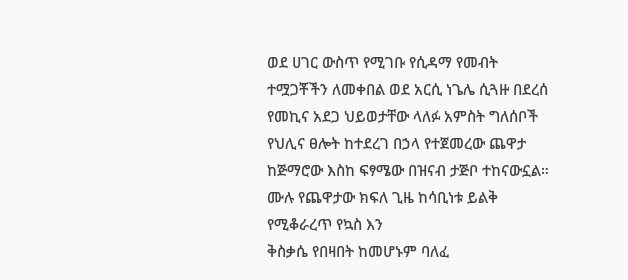ወደ ሀገር ውስጥ የሚገቡ የሲዳማ የመብት ተሟጋቾችን ለመቀበል ወደ አርሲ ነጌሌ ሲጓዙ በደረሰ የመኪና አደጋ ህይወታቸው ላለፉ አምስት ግለሰቦች የህሊና ፀሎት ከተደረገ በኃላ የተጀመረው ጨዋታ ከጅማሮው እስከ ፍፃሜው በዝናብ ታጅቦ ተከናውኗል። ሙሉ የጨዋታው ክፍለ ጊዜ ከሳቢነቱ ይልቅ የሚቆራረጥ የኳስ እን
ቅስቃሴ የበዛበት ከመሆኑም ባለፈ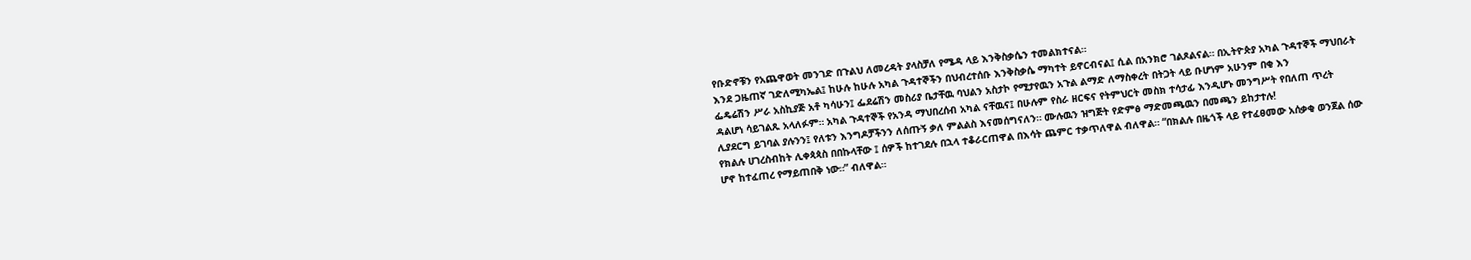የቡድኖቹን የአጨዋወት መንገድ በጉልህ ለመረዳት ያላስቻለ የሜዳ ላይ እንቅስቃሴን ተመልክተናል።
እንደ ጋዜጠኛ ገድለሚካኤል፤ ከሁሉ ከሁሉ አካል ጉዳተኞችን በህብረተሰቡ እንቅስቃሴ ማካተት ይኖርብናል፤ ሲል በአንክሮ ገልጾልናል። በኢትዮጵያ አካል ጉዳተኞች ማህበራት ፌዴሬሽን ሥራ አስኪያጅ አቶ ካሳሁን፤ ፌደሬሽን መስሪያ ቤታቸዉ ባህልን አስታኮ የሚታየዉን አጉል ልማድ ለማስቀረት በትጋት ላይ ቡሆነም አሁንም በቂ እን
ዳልሆነ ሳይገልጹ አላለፉም። አካል ጉዳተኞች የአንዳ ማህበረሰብ አካል ናቸዉና፤ በሁሉም የስራ ዘርፍና የትምህርት መስክ ተሳታፊ እንዲሆኑ መንግሥት የበለጠ ጥረት ሊያደርግ ይገባል ያሉንን፤ የለቱን እንግዶቻችንን ለሰጡኝ ቃለ ምልልስ እናመሰግናለን። ሙሉዉን ዝግጅት የድምፅ ማድመጫዉን በመጫን ይከታተሉ!
የክልሉ ሀገረስብከት ሊቀጳጳስ በበኩላቸው ፤ ሰዎች ከተገደሉ በኋላ ተቆራርጠዋል በእሳት ጨምር ተቃጥለዋል ብለዋል። “በክልሉ በዜጎች ላይ የተፈፀመው አሰቃቂ ወንጀል ሰው ሆኖ ከተፈጠረ የማይጠበቅ ነው።” ብለዋል።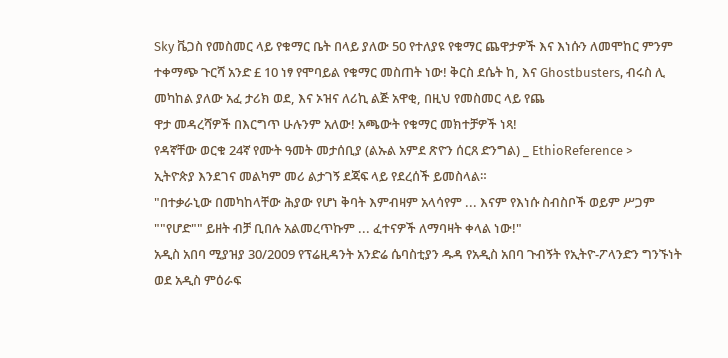Sky ቬጋስ የመስመር ላይ የቁማር ቤት በላይ ያለው 50 የተለያዩ የቁማር ጨዋታዎች እና እነሱን ለመሞከር ምንም ተቀማጭ ጉርሻ አንድ £ 10 ነፃ የሞባይል የቁማር መስጠት ነው! ቅርስ ደሴት ከ, እና Ghostbusters, ብሩስ ሊ መካከል ያለው አፈ ታሪክ ወደ, እና ኦዝና ለሪኪ ልጅ አዋቂ, በዚህ የመስመር ላይ የጨ
ዋታ መዳረሻዎች በእርግጥ ሁሉንም አለው! አጫውት የቁማር መክተቻዎች ነጻ!
የዳኛቸው ወርቁ 24ኛ የሙት ዓመት መታሰቢያ (ልኡል አምደ ጽዮን ሰርጸ ድንግል) _ EthioReference >
ኢትዮጵያ እንደገና መልካም መሪ ልታገኝ ደጃፍ ላይ የደረሰች ይመስላል።
"በተቃራኒው በመካከላቸው ሕያው የሆነ ቅባት እምብዛም አላሳየም ... እናም የእነሱ ስብስቦች ወይም ሥጋም ""የሆድ"" ይዘት ብቻ ቢበሉ አልመረጥኩም ... ፈተናዎች ለማባዛት ቀላል ነው!"
አዲስ አበባ ሚያዝያ 30/2009 የፕሬዚዳንት አንድሬ ሴባስቲያን ዱዳ የአዲስ አበባ ጉብኝት የኢትዮ-ፖላንድን ግንኙነት ወደ አዲስ ምዕራፍ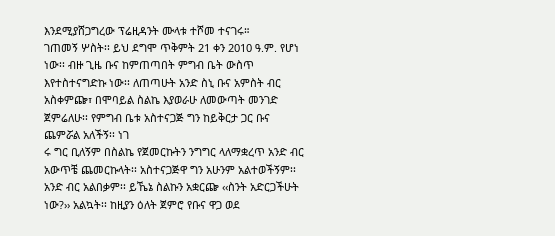እንደሚያሸጋግረው ፕሬዚዳንት ሙላቱ ተሾመ ተናገሩ።
ገጠመኝ ሦስት፡፡ ይህ ደግሞ ጥቅምት 21 ቀን 2010 ዓ.ም. የሆነ ነው፡፡ ብዙ ጊዜ ቡና ከምጠጣበት ምግብ ቤት ውስጥ እየተስተናግድኩ ነው፡፡ ለጠጣሁት አንድ ስኒ ቡና አምስት ብር አስቀምጬ፣ በሞባይል ስልኬ እያወራሁ ለመውጣት መንገድ ጀምሬለሁ፡፡ የምግብ ቤቱ አስተናጋጅ ግን ከይቅርታ ጋር ቡና ጨምሯል አለችኝ፡፡ ነገ
ሩ ግር ቢለኝም በስልኬ የጀመርኩትን ንግግር ላለማቋረጥ አንድ ብር አውጥቼ ጨመርኩላት፡፡ አስተናጋጅዋ ግን አሁንም አልተወችኝም፡፡ አንድ ብር አልበቃም፡፡ ይኼኔ ስልኩን አቋርጬ ‹‹ስንት አድርጋችሁት ነው?›› አልኳት፡፡ ከዚያን ዕለት ጀምሮ የቡና ዋጋ ወደ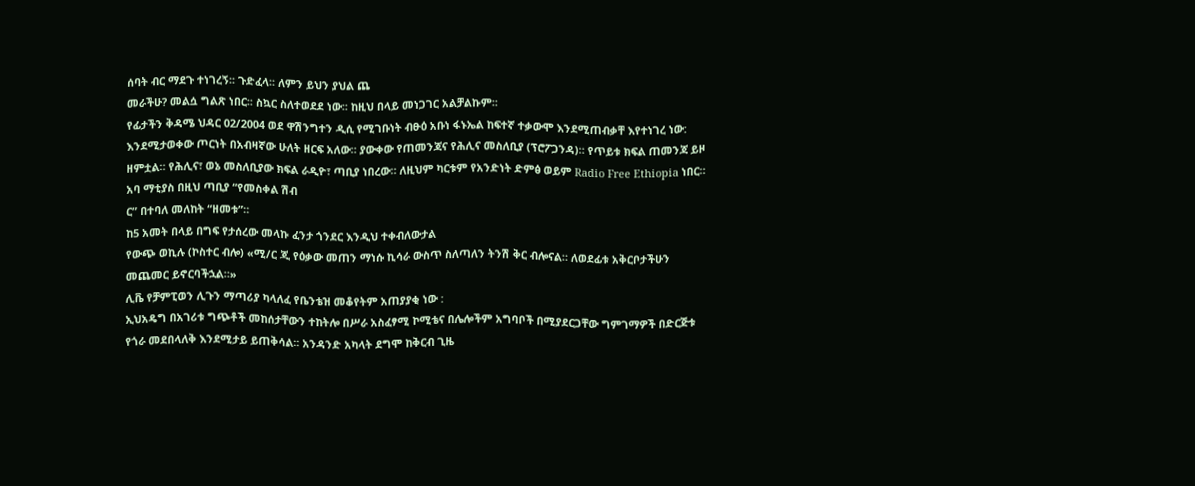ሰባት ብር ማደጉ ተነገረኝ፡፡ ጉድፈላ፡፡ ለምን ይህን ያህል ጨ
መራችሁ? መልሷ ግልጽ ነበር፡፡ ስኳር ስለተወደደ ነው፡፡ ከዚህ በላይ መነጋገር አልቻልኩም፡፡
የፊታችን ቅዳሜ ህዳር 02/2004 ወደ ዋሽንግተን ዲሲ የሚገቡነት ብፁዕ አቡነ ፋኑኤል ከፍተኛ ተቃውሞ እንደሚጠብቃቸ እየተነገረ ነው:
እንደሚታወቀው ጦርነት በአብዛኛው ሁለት ዘርፍ አለው። ያውቀው የጠመንጃና የሕሊና መስለቢያ (ፕሮፖጋንዳ)። የጥይቱ ክፍል ጠመንጃ ይዞ ዘምቷል። የሕሊና፣ ወኔ መስለቢያው ክፍል ራዲዮ፣ ጣቢያ ነበረው። ለዚህም ካርቱም የአንድነት ድምፅ ወይም Radio Free Ethiopia ነበር። አባ ማቲያስ በዚህ ጣቢያ “የመስቀል ሽብ
ር” በተባለ መለከት “ዘመቱ”።
ከ5 አመት በላይ በግፍ የታሰረው መላኩ ፈንታ ጎንደር እንዲህ ተቀብለውታል
የውጭ ወኪሉ (ኮስተር ብሎ) «ሚ/ር ጂ የዕቃው መጠን ማነሱ ኪሳራ ውስጥ ስለጣለን ትንሽ ቅር ብሎናል። ለወደፊቱ አቅርቦታችሁን መጨመር ይኖርባችኋል።»
ሊቬ የቻምፒወን ሊጉን ማጣሪያ ካላለፈ የቤንቴዝ መቆየትም አጠያያቂ ነው :
ኢህአዴግ በአገሪቱ ግጭቶች መከሰታቸውን ተከትሎ በሥራ አስፈፃሚ ኮሚቴና በሌሎችም አግባቦች በሚያደርጋቸው ግምገማዎች በድርጅቱ የጎራ መደበላለቅ እንደሚታይ ይጠቅሳል፡፡ አንዳንድ አካላት ደግሞ ከቅርብ ጊዜ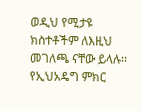ወዲህ የሚታዩ ክስተቶችም ለእዚህ መገለጫ ናቸው ይላሉ፡፡ የኢህአዴግ ምክር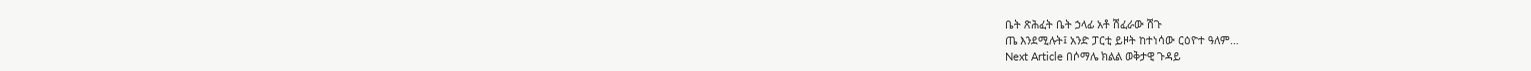ቤት ጽሕፈት ቤት ኃላፊ አቶ ሽፈራው ሽጉ
ጤ እንደሚሉት፤ አንድ ፓርቲ ይዞት ከተነሳው ርዕዮተ ዓለም…
Next Article በሶማሌ ክልል ወቅታዊ ጉዳይ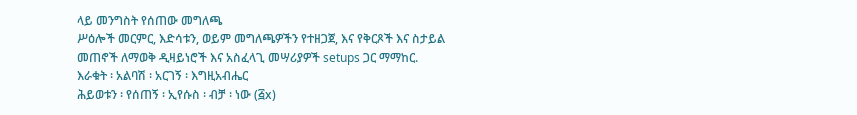ላይ መንግስት የሰጠው መግለጫ
ሥዕሎች መርምር, እድሳቱን, ወይም መግለጫዎችን የተዘጋጀ, እና የቅርጾች እና ስታይል መጠኖች ለማወቅ ዲዛይነሮች እና አስፈላጊ መሣሪያዎች setups ጋር ማማከር.
እራቁት ፡ አልባሽ ፡ አርገኝ ፡ እግዚአብሔር
ሕይወቱን ፡ የሰጠኝ ፡ ኢየሱስ ፡ ብቻ ፡ ነው (፭x)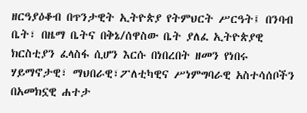ዘርዓያዕቆብ በጥንታዊት ኢትዮጵያ የትምህርት ሥርዓት፤ በንባብ ቤት፣ በዜማ ቤትና በቅኔ/ሰዋስው ቤት ያለፈ ኢትዮጵያዊ ክርስቲያን ፈላስፋ ሲሆን እርሱ በነበረበት ዘመን የነበሩ ሃይማኖታዊ፣ ማህበራዊ፣ፖለቲካዊና ሥነምግባራዊ አስተሳሰቦችን በአመክኗዊ ሐተታ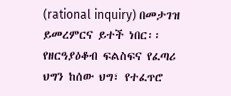(rational inquiry) በመታገዝ ይመረምርና ይተች ነበር፡፡
የዘርዓያዕቆብ ፍልስፍና የፈጣሪ ህግን ከሰው ህግ፣ የተፈጥሮ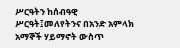ሥርዓትን ከሰብዓዊ ሥርዓት፤መለየትንና በአንድ አምላክ አማኞች ሃይማኖት ውስጥ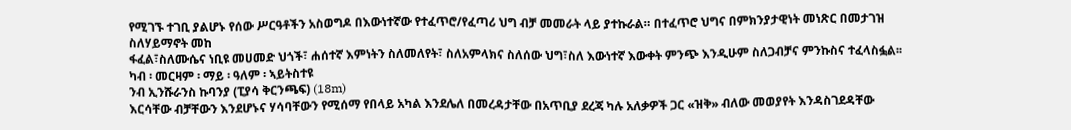የሚገኙ ተገቢ ያልሆኑ የሰው ሥርዓቶችን አስወግዶ በእውነተኛው የተፈጥሮ/የፈጣሪ ህግ ብቻ መመራት ላይ ያተኩራል። በተፈጥሮ ህግና በምክንያታዊነት መነጽር በመታገዝ ስለሃይማኖት መከ
ፋፈል፣ስለሙሴና ነቢዩ መሀመድ ህጎች፣ ሐሰተኛ እምነትን ስለመለየት፣ ስለአምላክና ስለሰው ህግ፣ስለ እውነተኛ እውቀት ምንጭ እንዲሁም ስለጋብቻና ምንኩስና ተፈላስፏል፡፡
ካብ ፡ መርዛም ፡ ማይ ፡ ዓለም ፡ ኣይትስተዩ
ንብ ኢንሹራንስ ኩባንያ (ፒያሳ ቅርንጫፍ) (18m)
እርሳቸው ብቻቸውን እንደሆኑና ሃሳባቸውን የሚሰማ የበላይ አካል እንደሌለ በመረዳታቸው በአጥቢያ ደረጃ ካሉ አለቃዎች ጋር «ዝቅ» ብለው መወያየት እንዳስገደዳቸው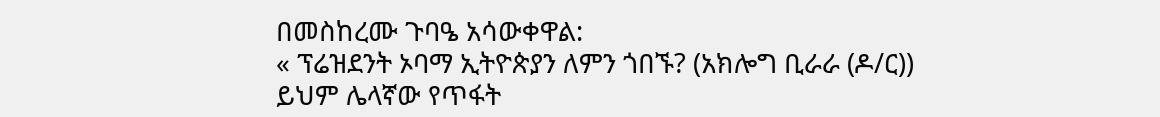በመስከረሙ ጉባዔ አሳውቀዋል:
« ፕሬዝደንት ኦባማ ኢትዮጵያን ለምን ጎበኙ? (አክሎግ ቢራራ (ዶ/ር))
ይህም ሌላኛው የጥፋት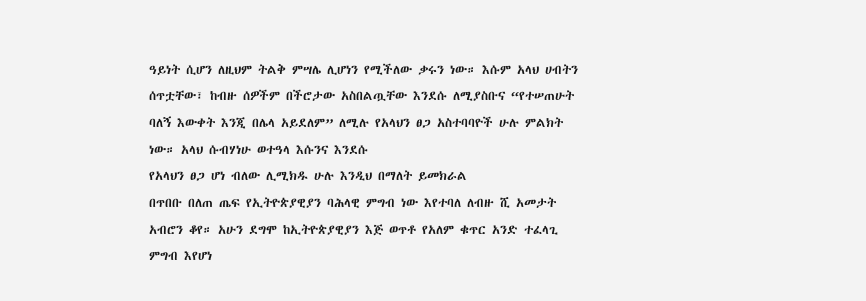ዓይነት ሲሆን ለዚህም ትልቅ ምሣሌ ሊሆነን የሚችለው ቃሩን ነው። እሱም አላህ ሀብትን ሰጥቷቸው፣ ከብዙ ሰዎችም በችሮታው አስበልጧቸው እንደሱ ለሚያስቡና “የተሠጠሁት ባለኝ እውቀት እንጂ በሌላ አይደለም” ለሚሉ የአላህን ፀጋ አስተባባዮች ሁሉ ምልክት ነው። አላህ ሱብሃነሁ ወተዓላ እሱንና እንደሱ
የአላህን ፀጋ ሆነ ብለው ሊሚክዱ ሁሉ እንዲህ በማለት ይመክራል
በጥበቡ በለጠ ጤፍ የኢትዮጵያዊያን ባሕላዊ ምግብ ነው እየተባለ ለብዙ ሺ አመታት አብሮን ቆየ። አሁን ደግሞ ከኢትዮጵያዊያን እጅ ወጥቶ የአለም ቁጥር አንድ ተፈላጊ ምግብ እየሆነ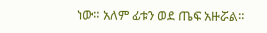ነው። አለም ፊቱን ወደ ጤፍ አዙሯል።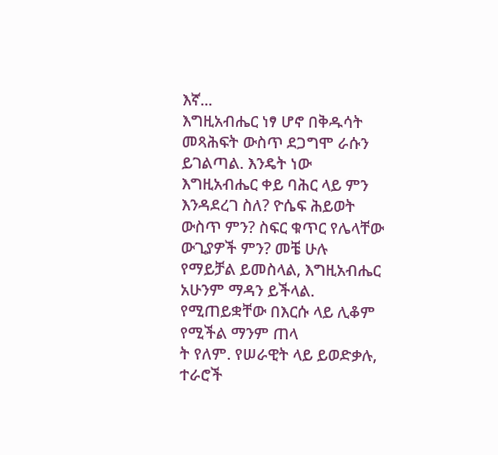እኛ...
እግዚአብሔር ነፃ ሆኖ በቅዱሳት መጻሕፍት ውስጥ ደጋግሞ ራሱን ይገልጣል. እንዴት ነው እግዚአብሔር ቀይ ባሕር ላይ ምን እንዳደረገ ስለ? ዮሴፍ ሕይወት ውስጥ ምን? ስፍር ቁጥር የሌላቸው ውጊያዎች ምን? መቼ ሁሉ የማይቻል ይመስላል, እግዚአብሔር አሁንም ማዳን ይችላል. የሚጠይቋቸው በእርሱ ላይ ሊቆም የሚችል ማንም ጠላ
ት የለም. የሠራዊት ላይ ይወድቃሉ, ተራሮች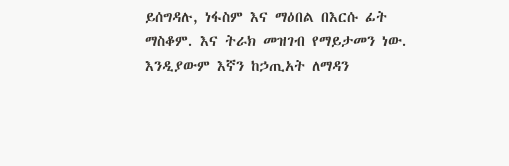ይሰግዳሉ, ነፋስም እና ማዕበል በእርሱ ፊት ማስቆም. እና ትራክ መዝገብ የማይታመን ነው. እንዲያውም እኛን ከኃጢአት ለማዳን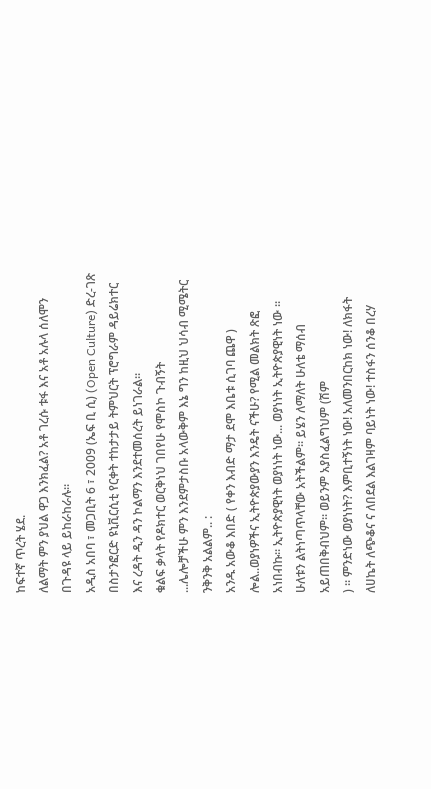ከፍተኛ ጥረት ሄደ.
ለልማት ምን ያህል ዋጋ እንክፈል? አቶ ገረሱ ቱፋ እና አቶ አሉላ ሰለሞን በጉዳዩ ላይ ይከራከራሉ።
አዲስ አበባ ፣ መጋቢት 6 ፣ 2009 (ኤፍ ቢ ሲ) (Open Culture) ድረ-ገጽ በስታንፎርድ ዩኒቪርሲቲ የርቀት ተከታታይ ትምህርት ፕሮግራም ዳይሬክተር እና ረዳት ዲን ዳን ኮልማን እንደተመሰረት ይነገራል፡፡
ቁልፍ ቃላት የዶክተር ወርቅነህ ገበየሁ የሞስኮ ጉብኝት
...ሌሎቻችሁ ምን እንደምታስቡ አላውቅም እኔ ግን ከዚህ ህሳብ ሚሜትር ንቅንቅ አልልም.. :
አንዱ አውቆ እበድ ( የቀን እብድ ማታ ደሞ እቤቱ ሲገባ ጨዋ ) ሎል..ወያነዎችና ኢትዮጵያውያን እንዴት ናችሁ? የሚል መልክት ጽፎ አነበብኩ፡፡ ኢትዮጵያዊነት ወያነነት ነው... ወያነነት ኢትዮጵያዊነት ነው ፡፡ ሁለቱን ልትነጣጥላቸው አትችልም፡፡ ይሄን ለማለት ሁለቴ ማሰብ አይጠበቅብህም፡፡ ወይንም አያስፈልግህም (ሽም
) ፡፡ ምንድነው ወያነነት? እምቢተኝነት ነው! አለመንበርከክ ነው! ለክፋት ለሀኬት ለጭቆና ና ለበደል እልገዛም ባይነት ነው! ተስፋን ሰንቆ በረሃ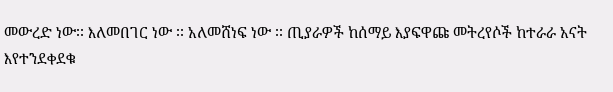መውረድ ነው፡፡ እለመበገር ነው ፡፡ አለመሸነፍ ነው ፡፡ ጢያራዎች ከሰማይ እያፍዋጩ መትረየሶች ከተራራ አናት እየተንደቀደቁ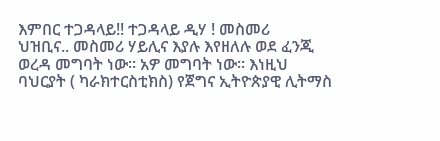እምበር ተጋዳላይ!! ተጋዳላይ ዲሃ ! መስመሪ
ህዝቢና.. መስመሪ ሃይሊና እያሉ እየዘለሉ ወደ ፈንጂ ወረዳ መግባት ነው፡፡ አዎ መግባት ነው፡፡ እነዚህ ባህርያት ( ካራክተርስቲክስ) የጀግና ኢትዮጵያዊ ሊትማስ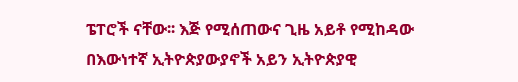ፔፐሮች ናቸው፡፡ እጅ የሚሰጠውና ጊዜ አይቶ የሚከዳው በእውነተኛ ኢትዮጵያውያኖች አይን ኢትዮጵያዊ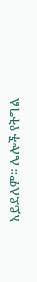አይደለም፡፡ ሌሎች የትግል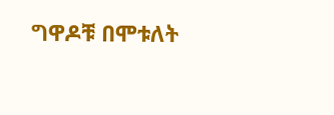ግዋዶቹ በሞቱለት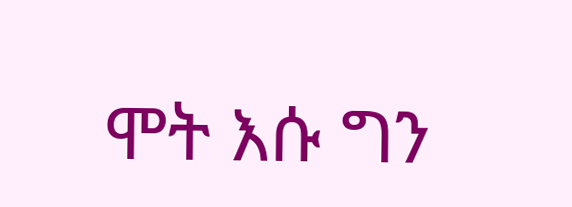ሞት እሱ ግን